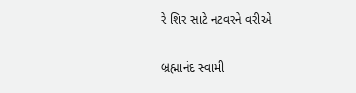રે શિર સાટે નટવરને વરીએ

બ્રહ્માનંદ સ્વામી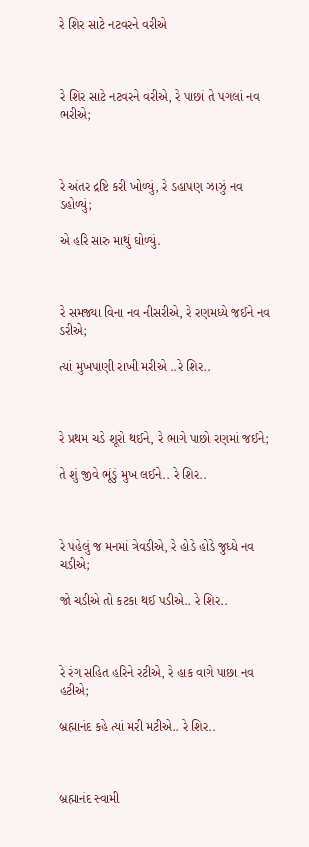રે શિર સાટે નટવરને વરીએ



રે શિર સાટે નટવરને વરીએ, રે પાછાં તે પગલાં નવ ભરીએ;



રે અંતર દ્રષ્ટિ કરી ખોળ્યું, રે ડહાપણ ઝાઝું નવ ડહોળ્યું;

એ હરિ સારુ માથું ઘોળ્યું.



રે સમજ્યા વિના નવ નીસરીએ, રે રણમધ્યે જઈને નવ ડરીએ;

ત્યાં મુખપાણી રાખી મરીએ ..રે શિર..



રે પ્રથમ ચડે શૂરો થઈને, રે ભાગે પાછો રણમાં જઈને;

તે શું જીવે ભૂંડું મુખ લઈને.. રે શિર..



રે પહેલું જ મનમાં ત્રેવડીએ, રે હોડે હોડે જુધ્ધે નવ ચડીએ;

જો ચડીએ તો કટકા થઈ પડીએ.. રે શિર..



રે રંગ સહિત હરિને રટીએ, રે હાક વાગે પાછા નવ હટીએ;

બ્રહ્માનંદ કહે ત્યાં મરી મટીએ.. રે શિર..



બ્રહ્માનંદ સ્વામી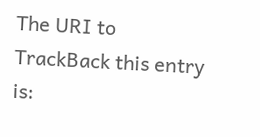The URI to TrackBack this entry is: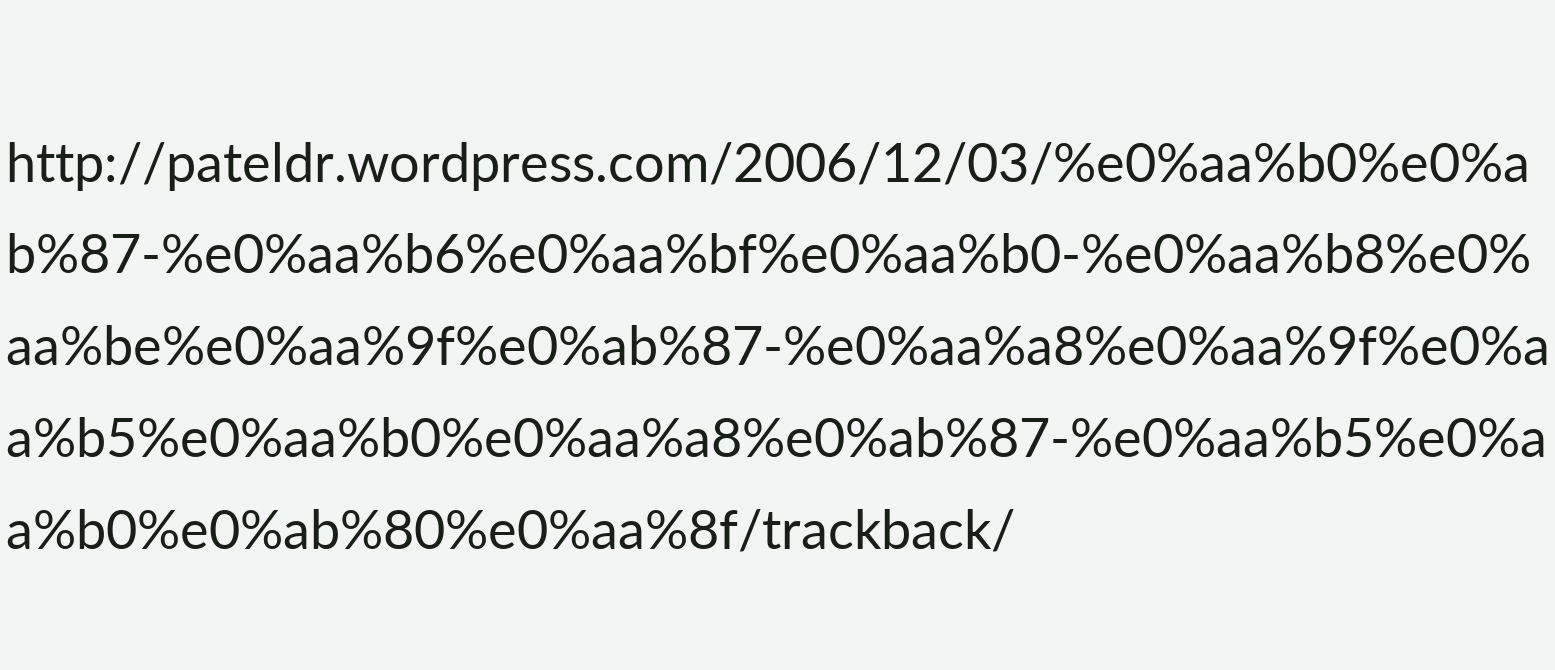http://pateldr.wordpress.com/2006/12/03/%e0%aa%b0%e0%ab%87-%e0%aa%b6%e0%aa%bf%e0%aa%b0-%e0%aa%b8%e0%aa%be%e0%aa%9f%e0%ab%87-%e0%aa%a8%e0%aa%9f%e0%aa%b5%e0%aa%b0%e0%aa%a8%e0%ab%87-%e0%aa%b5%e0%aa%b0%e0%ab%80%e0%aa%8f/trackback/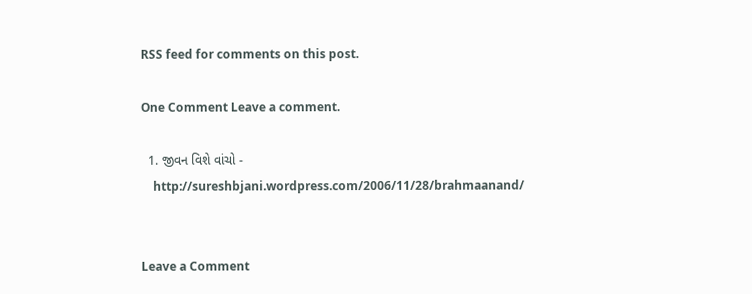RSS feed for comments on this post.

One Comment Leave a comment.

  1. જીવન વિશે વાંચો -
    http://sureshbjani.wordpress.com/2006/11/28/brahmaanand/


Leave a Comment